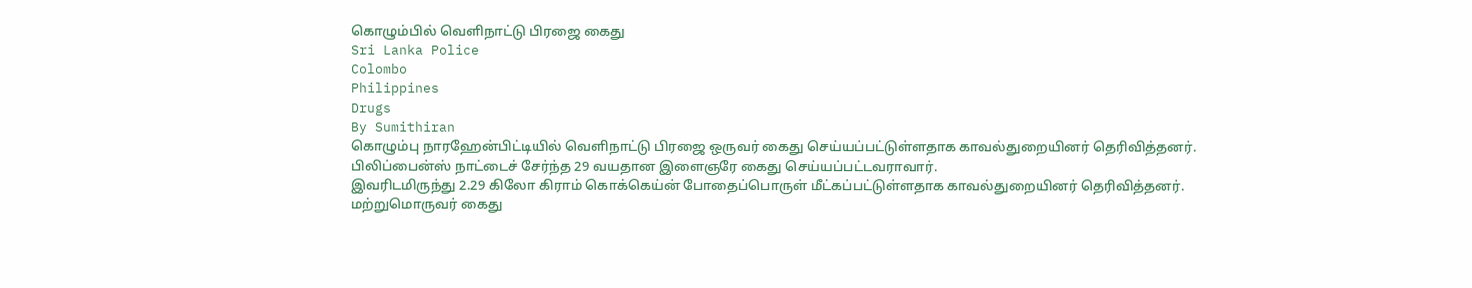கொழும்பில் வெளிநாட்டு பிரஜை கைது
Sri Lanka Police
Colombo
Philippines
Drugs
By Sumithiran
கொழும்பு நாரஹேன்பிட்டியில் வெளிநாட்டு பிரஜை ஒருவர் கைது செய்யப்பட்டுள்ளதாக காவல்துறையினர் தெரிவித்தனர்.
பிலிப்பைன்ஸ் நாட்டைச் சேர்ந்த 29 வயதான இளைஞரே கைது செய்யப்பட்டவராவார்.
இவரிடமிருந்து 2.29 கிலோ கிராம் கொக்கெய்ன் போதைப்பொருள் மீட்கப்பட்டுள்ளதாக காவல்துறையினர் தெரிவித்தனர்.
மற்றுமொருவர் கைது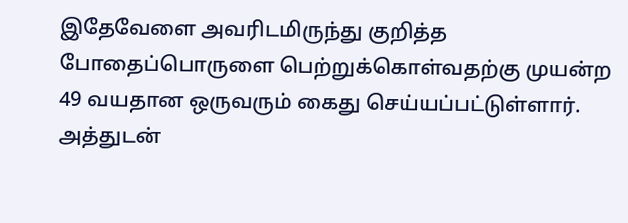இதேவேளை அவரிடமிருந்து குறித்த போதைப்பொருளை பெற்றுக்கொள்வதற்கு முயன்ற 49 வயதான ஒருவரும் கைது செய்யப்பட்டுள்ளார்.
அத்துடன்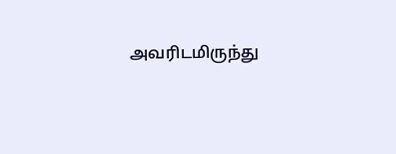அவரிடமிருந்து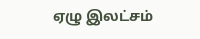ஏழு இலட்சம்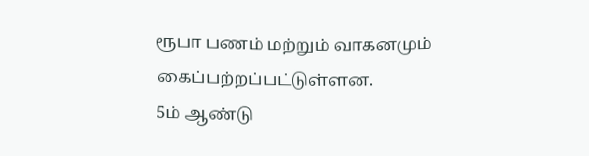ரூபா பணம் மற்றும் வாகனமும் கைப்பற்றப்பட்டுள்ளன.
5ம் ஆண்டு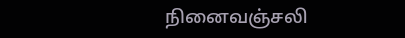நினைவஞ்சலி